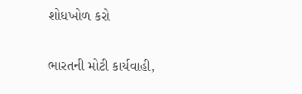શોધખોળ કરો

ભારતની મોટી કાર્યવાહી,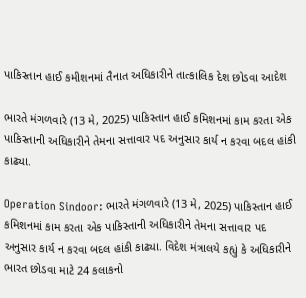પાકિસ્તાન હાઈ કમીશનમાં તૈનાત અધિકારીને તાત્કાલિક દેશ છોડવા આદેશ

ભારતે મંગળવારે (13 મે, 2025) પાકિસ્તાન હાઈ કમિશનમાં કામ કરતા એક પાકિસ્તાની અધિકારીને તેમના સત્તાવાર પદ અનુસાર કાર્ય ન કરવા બદલ હાંકી કાઢ્યા.

Operation Sindoor: ભારતે મંગળવારે (13 મે, 2025) પાકિસ્તાન હાઈ કમિશનમાં કામ કરતા એક પાકિસ્તાની અધિકારીને તેમના સત્તાવાર પદ અનુસાર કાર્ય ન કરવા બદલ હાંકી કાઢ્યા. વિદેશ મંત્રાલયે કહ્યું કે અધિકારીને ભારત છોડવા માટે 24 કલાકનો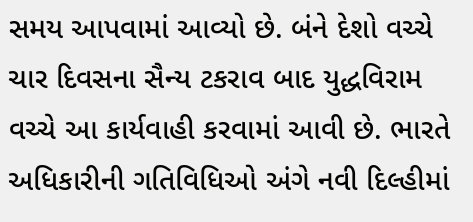સમય આપવામાં આવ્યો છે. બંને દેશો વચ્ચે ચાર દિવસના સૈન્ય ટકરાવ બાદ યુદ્ધવિરામ વચ્ચે આ કાર્યવાહી કરવામાં આવી છે. ભારતે અધિકારીની ગતિવિધિઓ અંગે નવી દિલ્હીમાં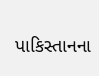પાકિસ્તાનના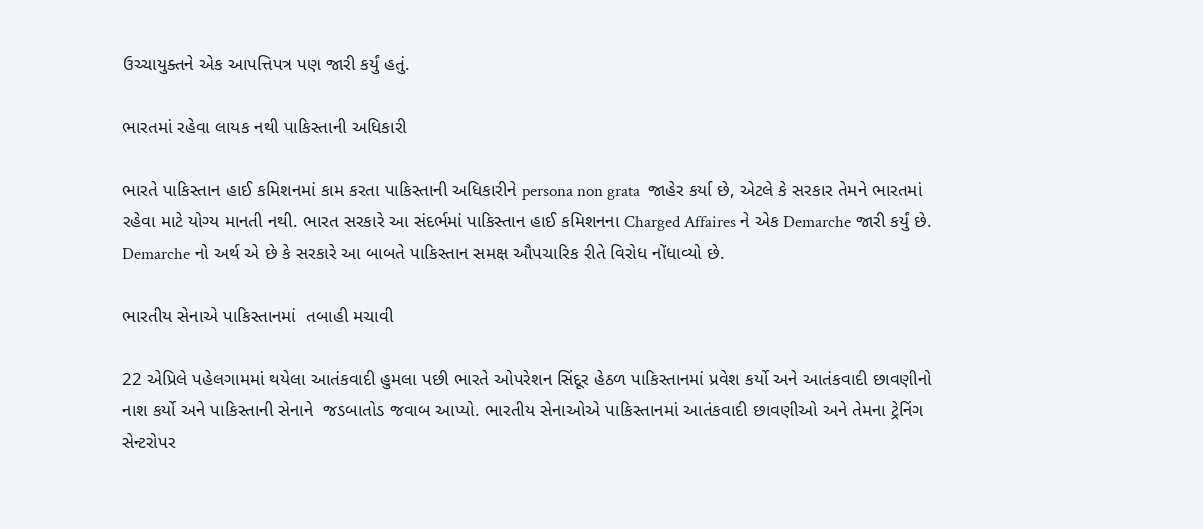ઉચ્ચાયુક્તને એક આપત્તિપત્ર પણ જારી કર્યું હતું.

ભારતમાં રહેવા લાયક નથી પાકિસ્તાની અધિકારી

ભારતે પાકિસ્તાન હાઈ કમિશનમાં કામ કરતા પાકિસ્તાની અધિકારીને persona non grata  જાહેર કર્યા છે, એટલે કે સરકાર તેમને ભારતમાં રહેવા માટે યોગ્ય માનતી નથી. ભારત સરકારે આ સંદર્ભમાં પાકિસ્તાન હાઈ કમિશનના Charged Affaires ને એક Demarche જારી કર્યું છે. Demarche નો અર્થ એ છે કે સરકારે આ બાબતે પાકિસ્તાન સમક્ષ ઔપચારિક રીતે વિરોધ નોંધાવ્યો છે.

ભારતીય સેનાએ પાકિસ્તાનમાં  તબાહી મચાવી

22 એપ્રિલે પહેલગામમાં થયેલા આતંકવાદી હુમલા પછી ભારતે ઓપરેશન સિંદૂર હેઠળ પાકિસ્તાનમાં પ્રવેશ કર્યો અને આતંકવાદી છાવણીનો નાશ કર્યો અને પાકિસ્તાની સેનાને  જડબાતોડ જવાબ આપ્યો. ભારતીય સેનાઓએ પાકિસ્તાનમાં આતંકવાદી છાવણીઓ અને તેમના ટ્રેનિંગ સેન્ટરોપર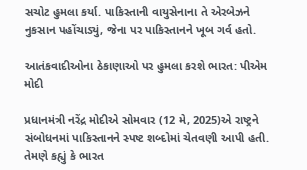સચોટ હુમલા કર્યા. પાકિસ્તાની વાયુસેનાના તે એરબેઝને નુકસાન પહોંચાડ્યું, જેના પર પાકિસ્તાનને ખૂબ ગર્વ હતો.

આતંકવાદીઓના ઠેકાણાઓ પર હુમલા કરશે ભારત: પીએમ મોદી

પ્રધાનમંત્રી નરેંદ્ર મોદીએ સોમવાર (12 મે, 2025)એ રાષ્ટ્રને સંબોધનમાં પાકિસ્તાનને સ્પષ્ટ શબ્દોમાં ચેતવણી આપી હતી. તેમણે કહ્યું કે ભારત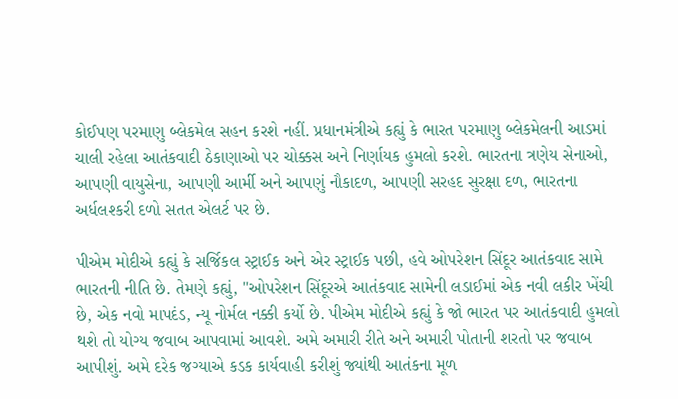કોઈપણ પરમાણુ બ્લેકમેલ સહન કરશે નહીં. પ્રધાનમંત્રીએ કહ્યું કે ભારત પરમાણુ બ્લેકમેલની આડમાં ચાલી રહેલા આતંકવાદી ઠેકાણાઓ પર ચોક્કસ અને નિર્ણાયક હુમલો કરશે. ભારતના ત્રણેય સેનાઓ, આપણી વાયુસેના, આપણી આર્મી અને આપણું નૌકાદળ, આપણી સરહદ સુરક્ષા દળ, ભારતના અર્ધલશ્કરી દળો સતત એલર્ટ પર છે.

પીએમ મોદીએ કહ્યું કે સર્જિકલ સ્ટ્રાઈક અને એર સ્ટ્રાઈક પછી, હવે ઓપરેશન સિંદૂર આતંકવાદ સામે ભારતની નીતિ છે. તેમણે કહ્યું, "ઓપરેશન સિંદૂરએ આતંકવાદ સામેની લડાઈમાં એક નવી લકીર ખેંચી છે, એક નવો માપદંડ, ન્યૂ નોર્મલ નક્કી કર્યો છે. પીએમ મોદીએ કહ્યું કે જો ભારત પર આતંકવાદી હુમલો થશે તો યોગ્ય જવાબ આપવામાં આવશે. અમે અમારી રીતે અને અમારી પોતાની શરતો પર જવાબ આપીશું. અમે દરેક જગ્યાએ કડક કાર્યવાહી કરીશું જ્યાંથી આતંકના મૂળ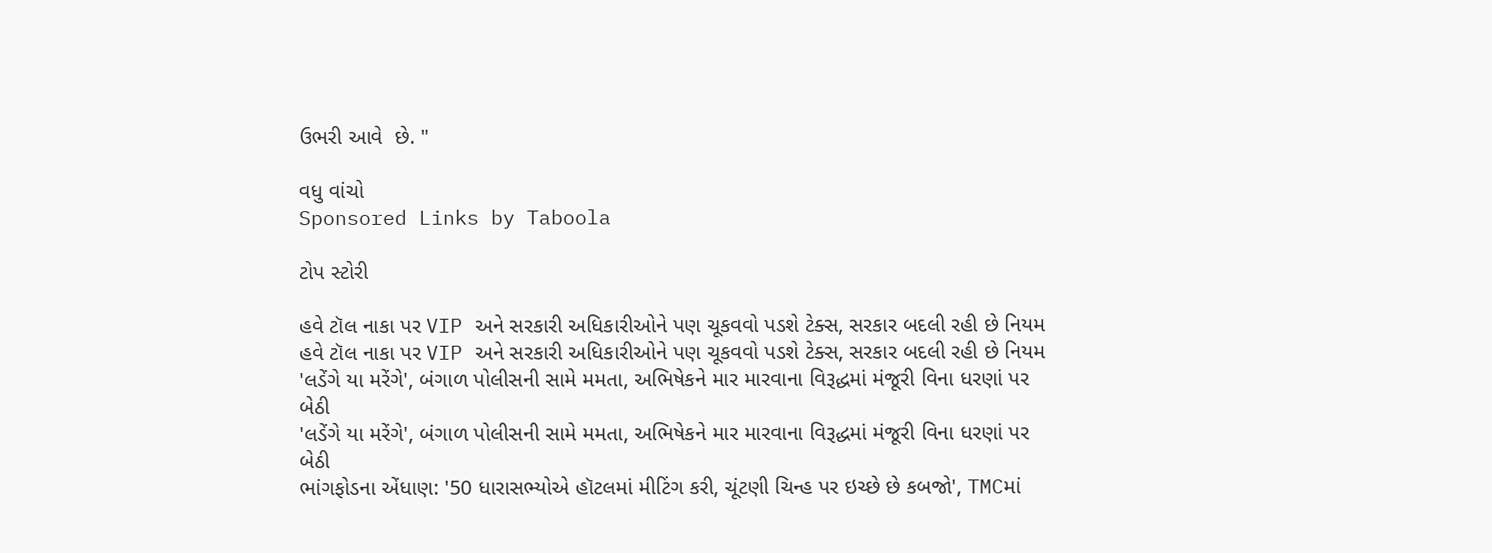ઉભરી આવે  છે. "

વધુ વાંચો
Sponsored Links by Taboola

ટોપ સ્ટોરી

હવે ટૉલ નાકા પર VIP અને સરકારી અધિકારીઓને પણ ચૂકવવો પડશે ટેક્સ, સરકાર બદલી રહી છે નિયમ
હવે ટૉલ નાકા પર VIP અને સરકારી અધિકારીઓને પણ ચૂકવવો પડશે ટેક્સ, સરકાર બદલી રહી છે નિયમ
'લડેંગે યા મરેંગે', બંગાળ પોલીસની સામે મમતા, અભિષેકને માર મારવાના વિરૂદ્ધમાં મંજૂરી વિના ધરણાં પર બેઠી
'લડેંગે યા મરેંગે', બંગાળ પોલીસની સામે મમતા, અભિષેકને માર મારવાના વિરૂદ્ધમાં મંજૂરી વિના ધરણાં પર બેઠી
ભાંગફોડના એંધાણ: '50 ધારાસભ્યોએ હૉટલમાં મીટિંગ કરી, ચૂંટણી ચિન્હ પર ઇચ્છે છે કબજો', TMCમાં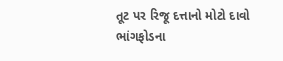તૂટ પર રિજૂ દત્તાનો મોટો દાવો
ભાંગફોડના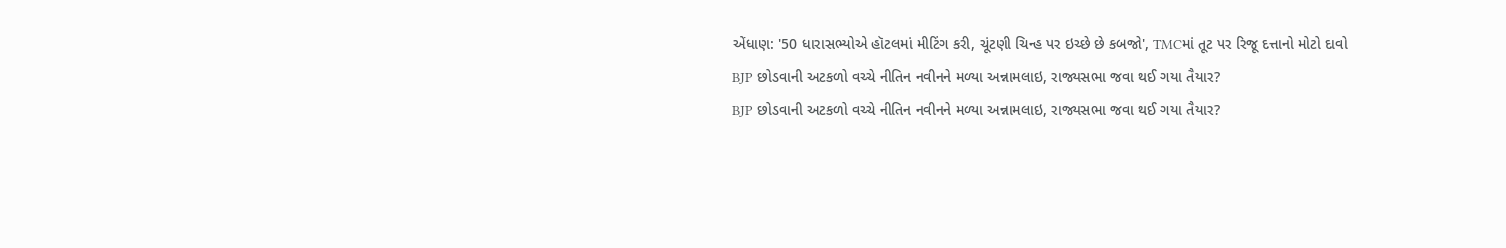એંધાણ: '50 ધારાસભ્યોએ હૉટલમાં મીટિંગ કરી, ચૂંટણી ચિન્હ પર ઇચ્છે છે કબજો', TMCમાં તૂટ પર રિજૂ દત્તાનો મોટો દાવો
BJP છોડવાની અટકળો વચ્ચે નીતિન નવીનને મળ્યા અન્નામલાઇ, રાજ્યસભા જવા થઈ ગયા તૈયાર?
BJP છોડવાની અટકળો વચ્ચે નીતિન નવીનને મળ્યા અન્નામલાઇ, રાજ્યસભા જવા થઈ ગયા તૈયાર?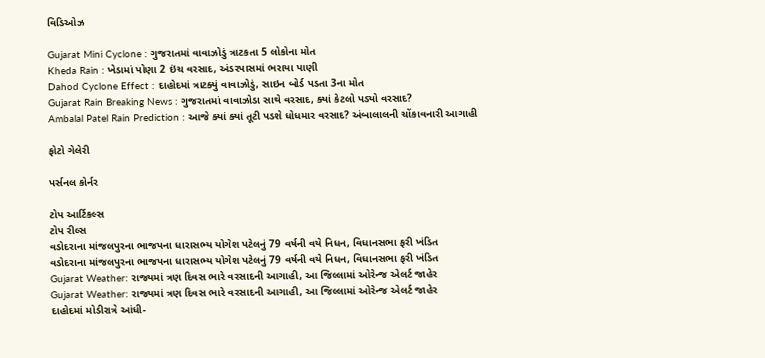વિડિઓઝ

Gujarat Mini Cyclone : ગુજરાતમાં વાવાઝોડું ત્રાટકતા 5 લોકોના મોત
Kheda Rain : ખેડામાં પોણા 2 ઇંચ વરસાદ, અંડરપાસમાં ભરાયા પાણી
Dahod Cyclone Effect : દાહોદમાં ત્રાટક્યું વાવાઝોડું, સાઇન બોર્ડ પડતા 3ના મોત
Gujarat Rain Breaking News : ગુજરાતમાં વાવાઝોડા સાથે વરસાદ, ક્યાં કેટલો પડ્યો વરસાદ?
Ambalal Patel Rain Prediction : આજે ક્યાં ક્યાં તૂટી પડશે ધોધમાર વરસાદ? અંબાલાલની ચોંકાવનારી આગાહી

ફોટો ગેલેરી

પર્સનલ કોર્નર

ટોપ આર્ટિકલ્સ
ટોપ રીલ્સ
વડોદરાના માંજલપુરના ભાજપના ધારાસભ્ય યોગેશ પટેલનું 79 વર્ષની વયે નિધન, વિધાનસભા ફરી ખંડિત
વડોદરાના માંજલપુરના ભાજપના ધારાસભ્ય યોગેશ પટેલનું 79 વર્ષની વયે નિધન, વિધાનસભા ફરી ખંડિત
Gujarat Weather: રાજ્યમાં ત્રણ દિવસ ભારે વરસાદની આગાહી, આ જિલ્લામાં ઓરેન્જ એલર્ટ જાહેર
Gujarat Weather: રાજ્યમાં ત્રણ દિવસ ભારે વરસાદની આગાહી, આ જિલ્લામાં ઓરેન્જ એલર્ટ જાહેર
દાહોદમાં મોડીરાત્રે આંધી-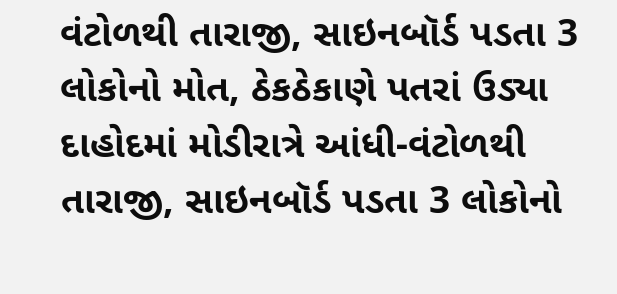વંટોળથી તારાજી, સાઇનબૉર્ડ પડતા 3 લોકોનો મોત, ઠેકઠેકાણે પતરાં ઉડ્યા
દાહોદમાં મોડીરાત્રે આંધી-વંટોળથી તારાજી, સાઇનબૉર્ડ પડતા 3 લોકોનો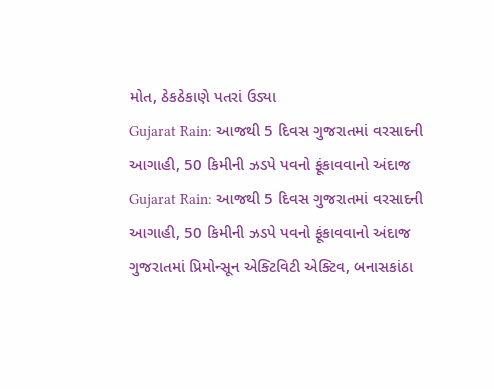મોત, ઠેકઠેકાણે પતરાં ઉડ્યા
Gujarat Rain: આજથી 5 દિવસ ગુજરાતમાં વરસાદની આગાહી, 50 કિમીની ઝડપે પવનો ફૂંકાવવાનો અંદાજ
Gujarat Rain: આજથી 5 દિવસ ગુજરાતમાં વરસાદની આગાહી, 50 કિમીની ઝડપે પવનો ફૂંકાવવાનો અંદાજ
ગુજરાતમાં પ્રિમોન્સૂન એક્ટિવિટી એક્ટિવ, બનાસકાંઠા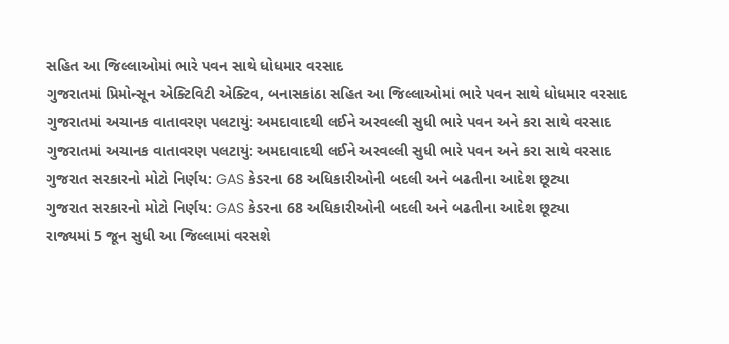સહિત આ જિલ્લાઓમાં ભારે પવન સાથે ધોધમાર વરસાદ
ગુજરાતમાં પ્રિમોન્સૂન એક્ટિવિટી એક્ટિવ, બનાસકાંઠા સહિત આ જિલ્લાઓમાં ભારે પવન સાથે ધોધમાર વરસાદ
ગુજરાતમાં અચાનક વાતાવરણ પલટાયું: અમદાવાદથી લઈને અરવલ્લી સુધી ભારે પવન અને કરા સાથે વરસાદ
ગુજરાતમાં અચાનક વાતાવરણ પલટાયું: અમદાવાદથી લઈને અરવલ્લી સુધી ભારે પવન અને કરા સાથે વરસાદ
ગુજરાત સરકારનો મોટો નિર્ણય: GAS કેડરના 68 અધિકારીઓની બદલી અને બઢતીના આદેશ છૂટ્યા
ગુજરાત સરકારનો મોટો નિર્ણય: GAS કેડરના 68 અધિકારીઓની બદલી અને બઢતીના આદેશ છૂટ્યા
રાજ્યમાં 5 જૂન સુધી આ જિલ્લામાં વરસશે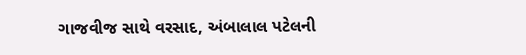ગાજવીજ સાથે વરસાદ, અંબાલાલ પટેલની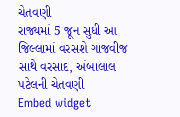ચેતવણી
રાજ્યમાં 5 જૂન સુધી આ જિલ્લામાં વરસશે ગાજવીજ સાથે વરસાદ, અંબાલાલ પટેલની ચેતવણી
Embed widget